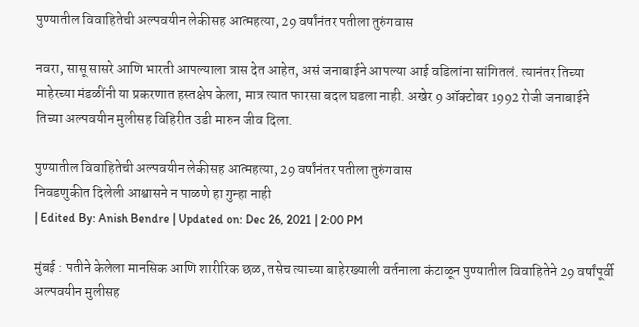पुण्यातील विवाहितेची अल्पवयीन लेकीसह आत्महत्या, 29 वर्षांनंतर पतीला तुरुंगवास

नवरा, सासू सासरे आणि भारती आपल्याला त्रास देत आहेत, असं जनाबाईने आपल्या आई वडिलांना सांगितलं. त्यानंतर तिच्या माहेरच्या मंडळींनी या प्रकरणात हस्तक्षेप केला, मात्र त्यात फारसा बदल घडला नाही. अखेर 9 ऑक्टोबर 1992 रोजी जनाबाईने तिच्या अल्पवयीन मुलीसह विहिरीत उडी मारुन जीव दिला.

पुण्यातील विवाहितेची अल्पवयीन लेकीसह आत्महत्या, 29 वर्षांनंतर पतीला तुरुंगवास
निवडणुकीत दिलेली आश्वासने न पाळणे हा गुन्हा नाही
| Edited By: Anish Bendre | Updated on: Dec 26, 2021 | 2:00 PM

मुंबई : पतीने केलेला मानसिक आणि शारीरिक छळ, तसेच त्याच्या बाहेरख्याली वर्तनाला कंटाळून पुण्यातील विवाहितेने 29 वर्षांपूर्वी अल्पवयीन मुलीसह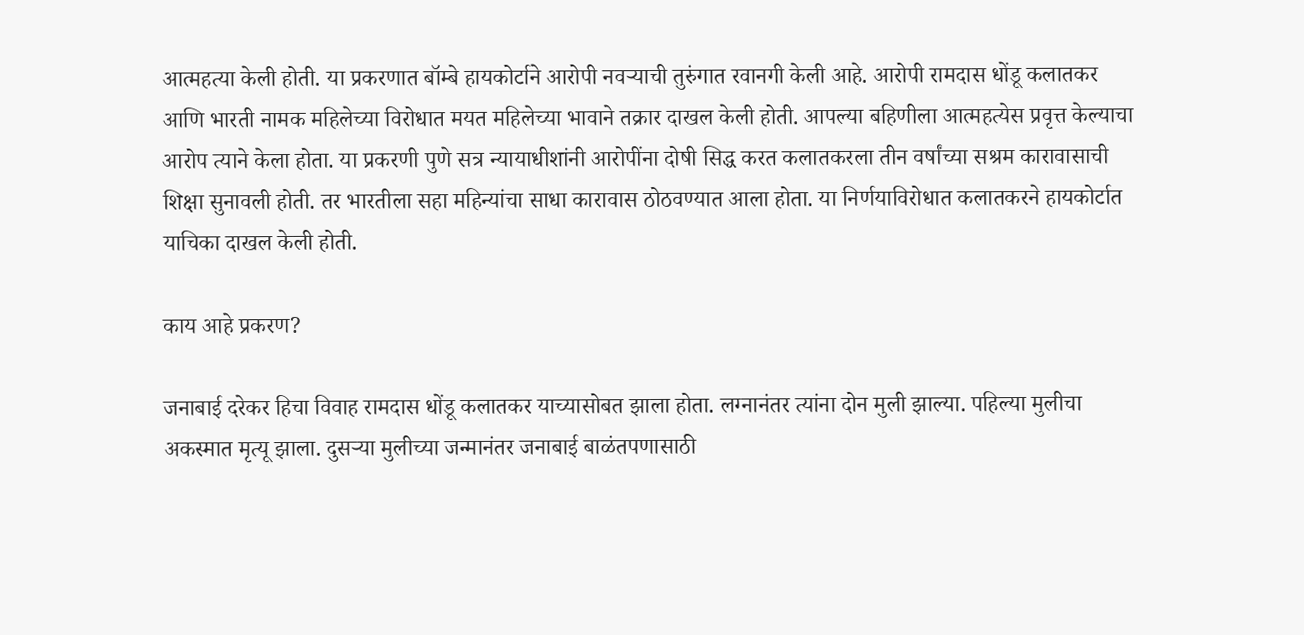आत्महत्या केली होती. या प्रकरणात बॉम्बे हायकोर्टाने आरोपी नवऱ्याची तुरुंगात रवानगी केली आहे. आरोपी रामदास धोंडू कलातकर आणि भारती नामक महिलेच्या विरोधात मयत महिलेच्या भावाने तक्रार दाखल केली होती. आपल्या बहिणीला आत्महत्येस प्रवृत्त केल्याचा आरोप त्याने केला होता. या प्रकरणी पुणे सत्र न्यायाधीशांनी आरोपींना दोषी सिद्ध करत कलातकरला तीन वर्षांच्या सश्रम कारावासाची शिक्षा सुनावली होती. तर भारतीला सहा महिन्यांचा साधा कारावास ठोठवण्यात आला होता. या निर्णयाविरोधात कलातकरने हायकोर्टात याचिका दाखल केली होती.

काय आहे प्रकरण?

जनाबाई दरेकर हिचा विवाह रामदास धोंडू कलातकर याच्यासोबत झाला होता. लग्नानंतर त्यांना दोन मुली झाल्या. पहिल्या मुलीचा अकस्मात मृत्यू झाला. दुसऱ्या मुलीच्या जन्मानंतर जनाबाई बाळंतपणासाठी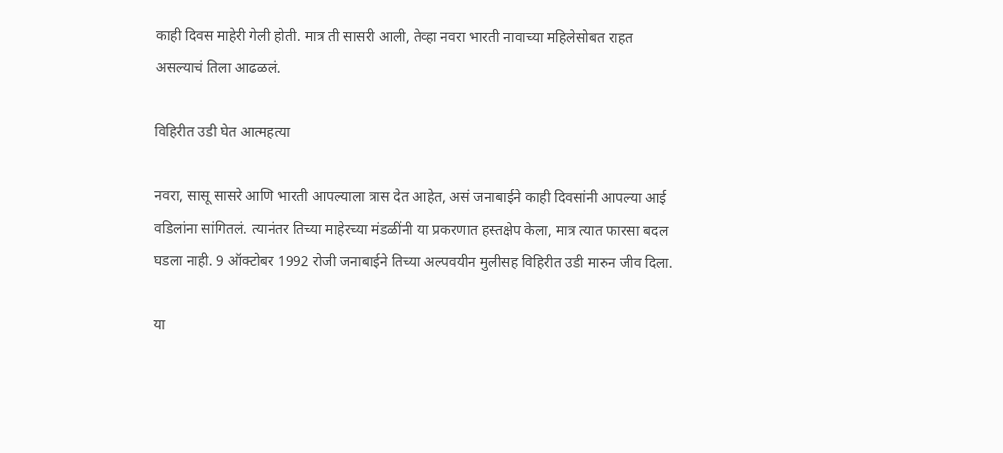काही दिवस माहेरी गेली होती. मात्र ती सासरी आली, तेव्हा नवरा भारती नावाच्या महिलेसोबत राहत असल्याचं तिला आढळलं.

विहिरीत उडी घेत आत्महत्या

नवरा, सासू सासरे आणि भारती आपल्याला त्रास देत आहेत, असं जनाबाईने काही दिवसांनी आपल्या आई वडिलांना सांगितलं. त्यानंतर तिच्या माहेरच्या मंडळींनी या प्रकरणात हस्तक्षेप केला, मात्र त्यात फारसा बदल घडला नाही. 9 ऑक्टोबर 1992 रोजी जनाबाईने तिच्या अल्पवयीन मुलीसह विहिरीत उडी मारुन जीव दिला.

या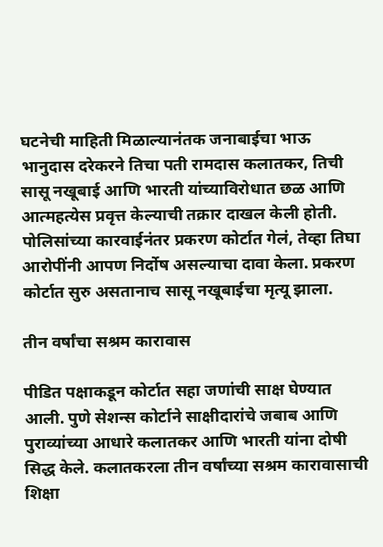घटनेची माहिती मिळाल्यानंतक जनाबाईचा भाऊ भानुदास दरेकरने तिचा पती रामदास कलातकर, तिची सासू नखूबाई आणि भारती यांच्याविरोधात छळ आणि आत्महत्येस प्रवृत्त केल्याची तक्रार दाखल केली होती. पोलिसांच्या कारवाईनंतर प्रकरण कोर्टात गेलं, तेव्हा तिघा आरोपींनी आपण निर्दोष असल्याचा दावा केला. प्रकरण कोर्टात सुरु असतानाच सासू नखूबाईचा मृत्यू झाला.

तीन वर्षांचा सश्रम कारावास

पीडित पक्षाकडून कोर्टात सहा जणांची साक्ष घेण्यात आली. पुणे सेशन्स कोर्टाने साक्षीदारांचे जबाब आणि पुराव्यांच्या आधारे कलातकर आणि भारती यांना दोषी सिद्ध केले. कलातकरला तीन वर्षांच्या सश्रम कारावासाची शिक्षा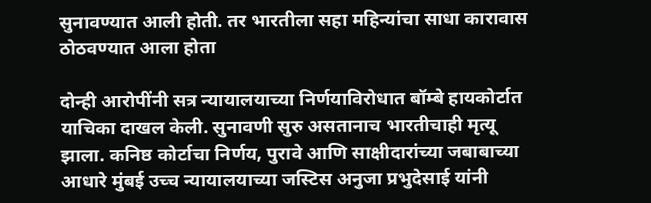सुनावण्यात आली होती. तर भारतीला सहा महिन्यांचा साधा कारावास ठोठवण्यात आला होता

दोन्ही आरोपींनी सत्र न्यायालयाच्या निर्णयाविरोधात बॉम्बे हायकोर्टात याचिका दाखल केली. सुनावणी सुरु असतानाच भारतीचाही मृत्यू झाला. कनिष्ठ कोर्टाचा निर्णय, पुरावे आणि साक्षीदारांच्या जबाबाच्या आधारे मुंबई उच्च न्यायालयाच्या जस्टिस अनुजा प्रभुदेसाई यांनी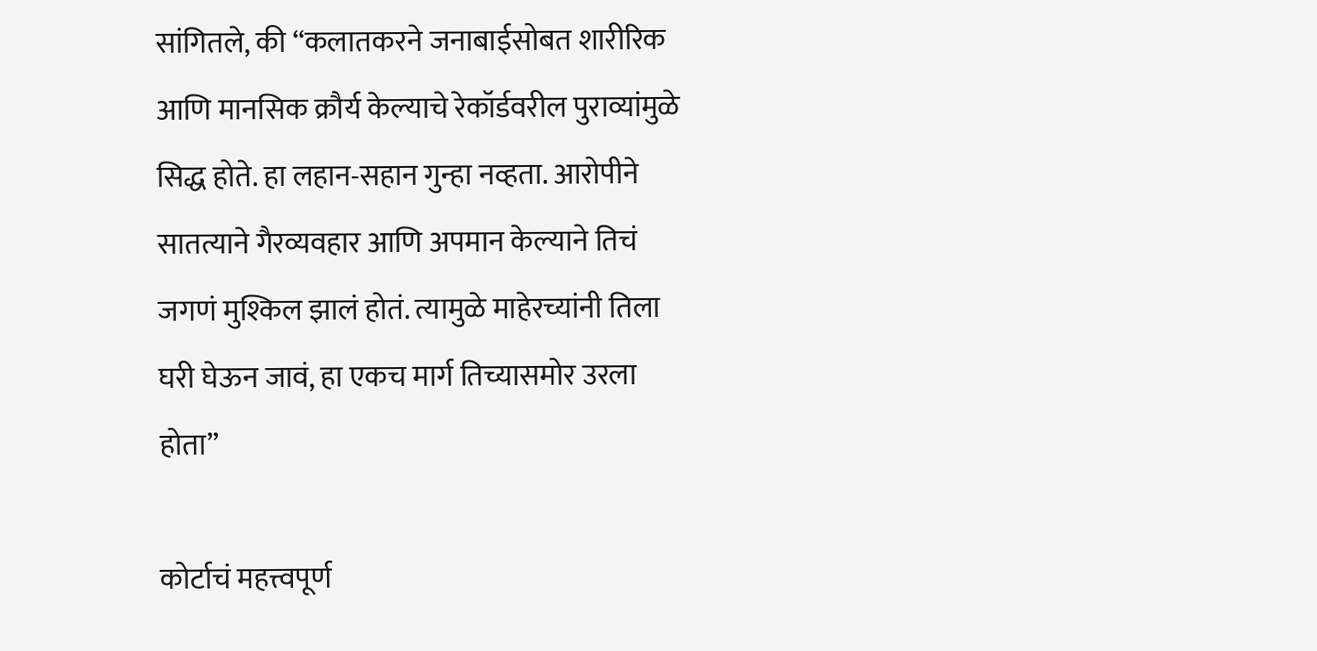सांगितले, की “कलातकरने जनाबाईसोबत शारीरिक आणि मानसिक क्रौर्य केल्याचे रेकॉर्डवरील पुराव्यांमुळे सिद्ध होते. हा लहान-सहान गुन्हा नव्हता. आरोपीने सातत्याने गैरव्यवहार आणि अपमान केल्याने तिचं जगणं मुश्किल झालं होतं. त्यामुळे माहेरच्यांनी तिला घरी घेऊन जावं, हा एकच मार्ग तिच्यासमोर उरला होता”

कोर्टाचं महत्त्वपूर्ण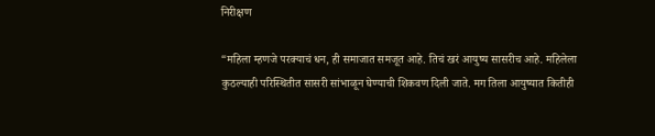निरीक्षण

“महिला म्हणजे परक्याचं धन, ही समाजात समजूत आहे. तिचं खरं आयुष्य सासरीच आहे. महिलेला कुठल्याही परिस्थितीत सासरी सांभाळून घेण्याची शिकवण दिली जाते. मग तिला आयुष्यात कितीही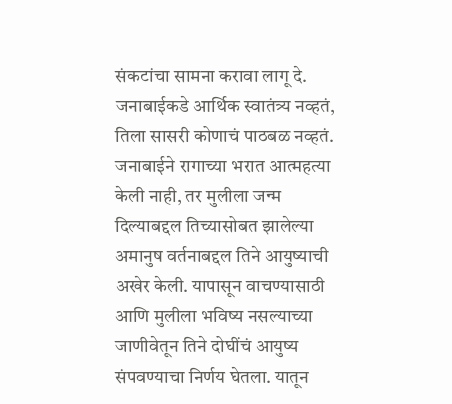संकटांचा सामना करावा लागू दे. जनाबाईकडे आर्थिक स्वातंत्र्य नव्हतं, तिला सासरी कोणाचं पाठबळ नव्हतं. जनाबाईने रागाच्या भरात आत्महत्या केली नाही, तर मुलीला जन्म दिल्याबद्दल तिच्यासोबत झालेल्या अमानुष वर्तनाबद्दल तिने आयुष्याची अखेर केली. यापासून वाचण्यासाठी आणि मुलीला भविष्य नसल्याच्या जाणीवेतून तिने दोघींचं आयुष्य संपवण्याचा निर्णय घेतला. यातून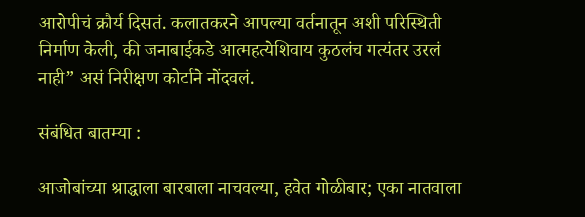आरोपीचं क्रौर्य दिसतं. कलातकरने आपल्या वर्तनातून अशी परिस्थिती निर्माण केली, की जनाबाईकडे आत्महत्येशिवाय कुठलंच गत्यंतर उरलं नाही” असं निरीक्षण कोर्टाने नोंदवलं.

संबंधित बातम्या :

आजोबांच्या श्राद्धाला बारबाला नाचवल्या, हवेत गोळीबार; एका नातवाला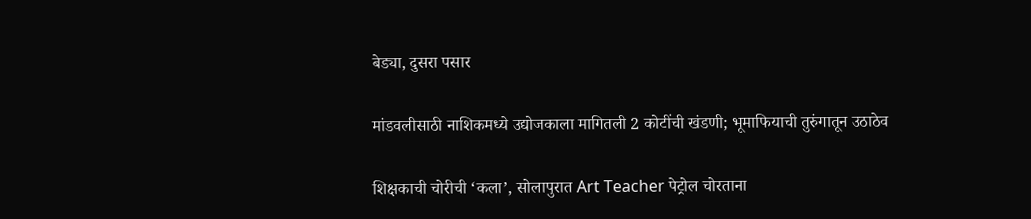बेड्या, दुसरा पसार

मांडवलीसाठी नाशिकमध्ये उद्योजकाला मागितली 2 कोटींची खंडणी; भूमाफियाची तुरुंगातून उठाठेव

शिक्षकाची चोरीची ‘कला’, सोलापुरात Art Teacher पेट्रोल चोरताना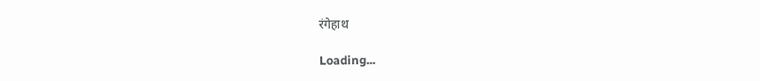रंगेहाथ

Loading...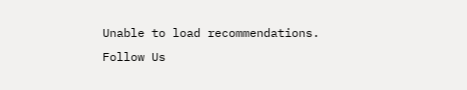Unable to load recommendations.
Follow Us